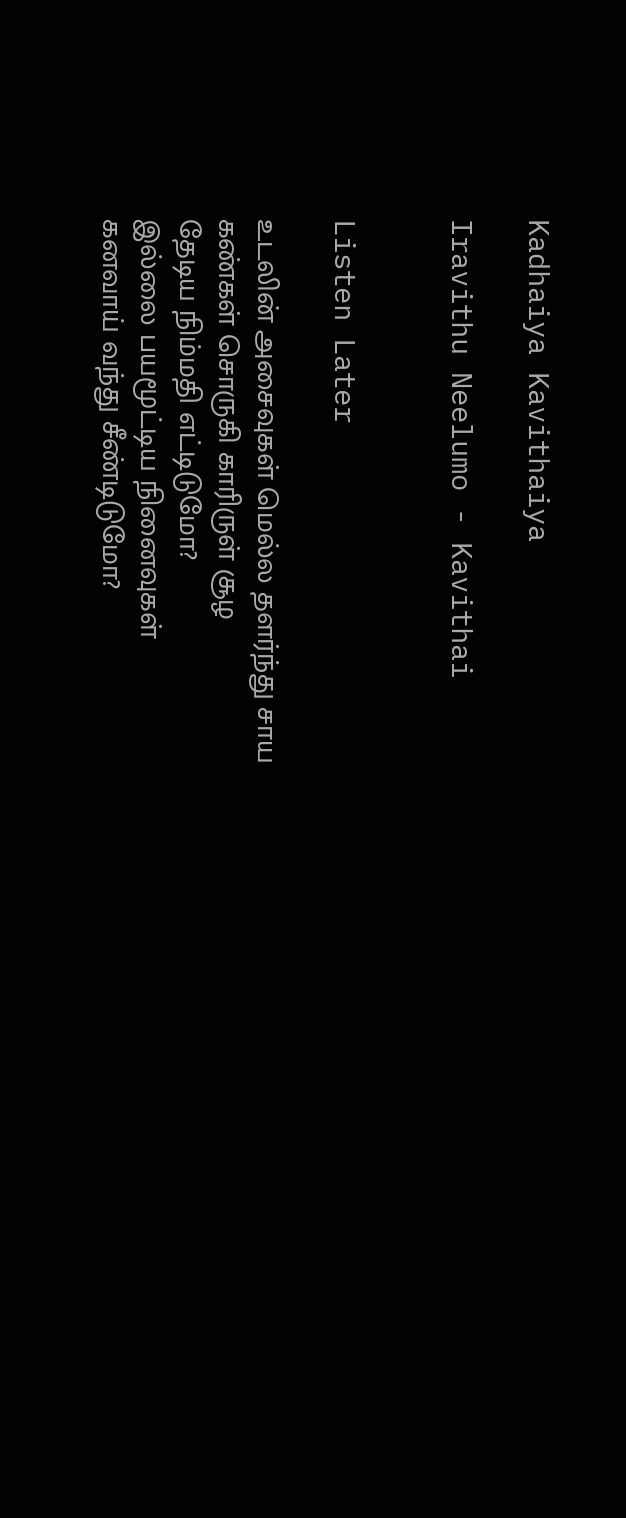Kadhaiya Kavithaiya

Iravithu Neelumo - Kavithai


Listen Later

உடலின் அசைவுகள் மெல்ல தளர்ந்து சாய
கண்கள் சொருகி காரிருள் சூழ
தேடிய நிம்மதி எட்டிடுமோ?
இல்லை பயமூட்டிய நினைவுகள்
கனவாய் வந்து சீண்டிடுமோ?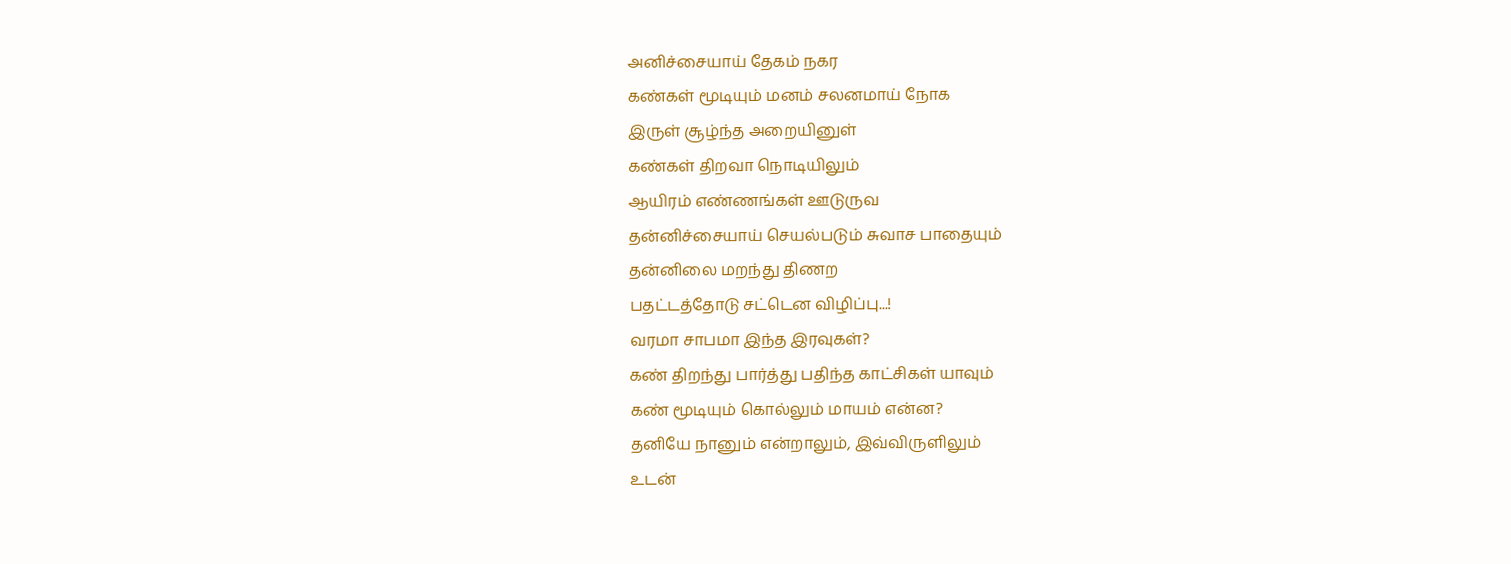அனிச்சையாய் தேகம் நகர
கண்கள் மூடியும் மனம் சலனமாய் நோக
இருள் சூழ்ந்த அறையினுள்
கண்கள் திறவா நொடியிலும்
ஆயிரம் எண்ணங்கள் ஊடுருவ
தன்னிச்சையாய் செயல்படும் சுவாச பாதையும்
தன்னிலை மறந்து திணற
பதட்டத்தோடு சட்டென விழிப்பு...!
வரமா சாபமா இந்த இரவுகள்?
கண் திறந்து பார்த்து பதிந்த காட்சிகள் யாவும்
கண் மூடியும் கொல்லும் மாயம் என்ன?
தனியே நானும் என்றாலும், இவ்விருளிலும்
உடன்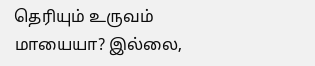தெரியும் உருவம் மாயையா? இல்லை,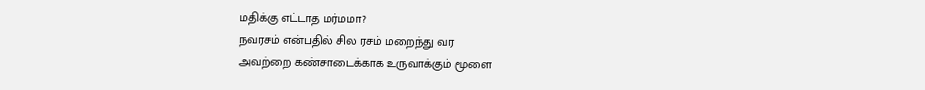மதிக்கு எட்டாத மர்மமா?
நவரசம் என்பதில் சில ரசம் மறைந்து வர
அவற்றை கண்சாடைக்காக உருவாக்கும் மூளை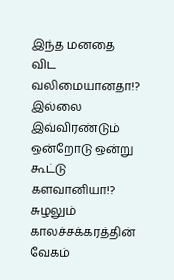இந்த மனதை விட வலிமையானதா!?
இல்லை இவ்விரண்டும் ஒன்றோடு ஒன்று கூட்டு களவானியா!?
சுழலும் காலச்சக்கரத்தின் வேகம்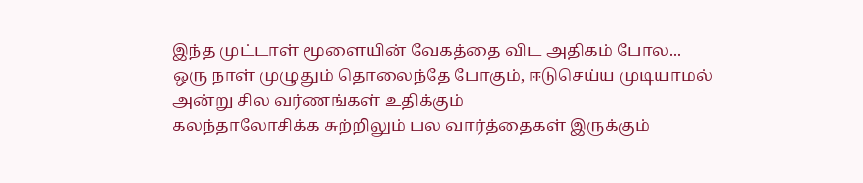இந்த முட்டாள் மூளையின் வேகத்தை விட அதிகம் போல...
ஒரு நாள் முழுதும் தொலைந்தே போகும், ஈடுசெய்ய முடியாமல்
அன்று சில வர்ணங்கள் உதிக்கும்
கலந்தாலோசிக்க சுற்றிலும் பல வார்த்தைகள் இருக்கும்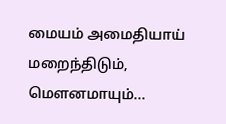மையம் அமைதியாய் மறைந்திடும், மௌனமாயும்...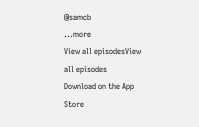@samcb
...more
View all episodesView all episodes
Download on the App Store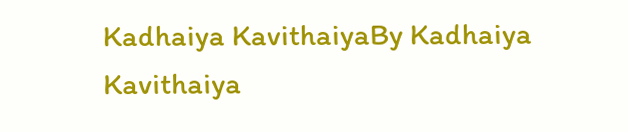Kadhaiya KavithaiyaBy Kadhaiya Kavithaiya